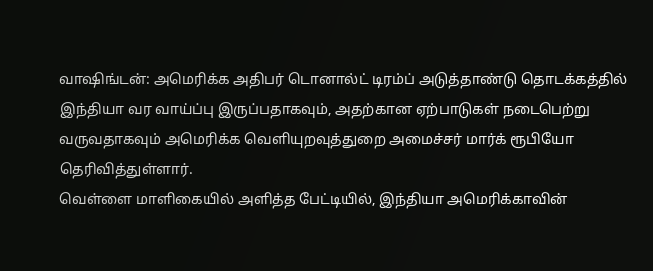வாஷிங்டன்: அமெரிக்க அதிபர் டொனால்ட் டிரம்ப் அடுத்தாண்டு தொடக்கத்தில் இந்தியா வர வாய்ப்பு இருப்பதாகவும், அதற்கான ஏற்பாடுகள் நடைபெற்று வருவதாகவும் அமெரிக்க வெளியுறவுத்துறை அமைச்சர் மார்க் ரூபியோ தெரிவித்துள்ளார்.
வெள்ளை மாளிகையில் அளித்த பேட்டியில், இந்தியா அமெரிக்காவின்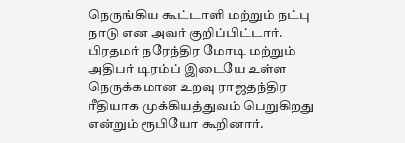நெருங்கிய கூட்டாளி மற்றும் நட்பு நாடு என அவர் குறிப்பிட்டார். பிரதமர் நரேந்திர மோடி மற்றும் அதிபர் டிரம்ப் இடையே உள்ள நெருக்கமான உறவு ராஜதந்திர ரீதியாக முக்கியத்துவம் பெறுகிறது என்றும் ரூபியோ கூறினார்.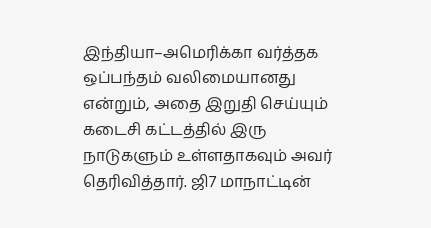இந்தியா–அமெரிக்கா வர்த்தக ஒப்பந்தம் வலிமையானது என்றும், அதை இறுதி செய்யும் கடைசி கட்டத்தில் இரு நாடுகளும் உள்ளதாகவும் அவர் தெரிவித்தார். ஜி7 மாநாட்டின்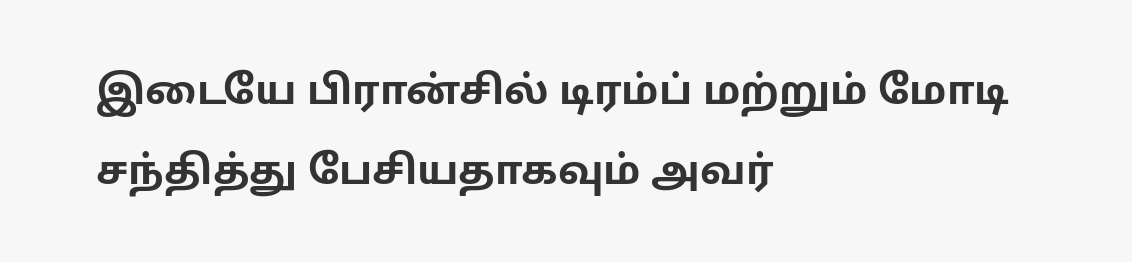இடையே பிரான்சில் டிரம்ப் மற்றும் மோடி சந்தித்து பேசியதாகவும் அவர்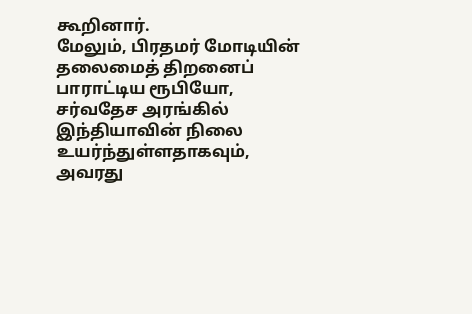கூறினார்.
மேலும், பிரதமர் மோடியின் தலைமைத் திறனைப் பாராட்டிய ரூபியோ, சர்வதேச அரங்கில் இந்தியாவின் நிலை உயர்ந்துள்ளதாகவும், அவரது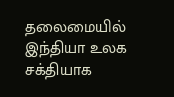தலைமையில் இந்தியா உலக சக்தியாக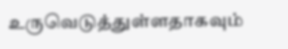உருவெடுத்துள்ளதாகவும்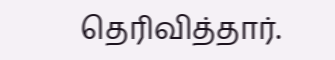தெரிவித்தார்.